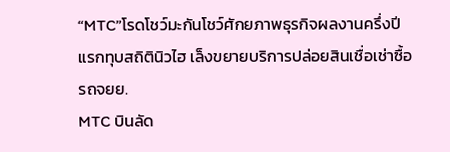“MTC”โรดโชว์มะกันโชว์ศักยภาพธุรกิจผลงานครึ่งปีแรกทุบสถิตินิวไฮ เล็งขยายบริการปล่อยสินเชื่อเช่าซื้อรถจยย.
MTC บินลัด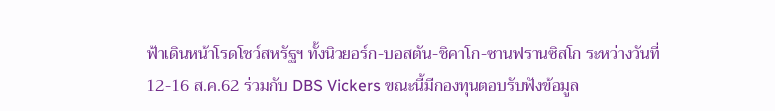ฟ้าเดินหน้าโรดโชว์สหรัฐฯ ทั้งนิวยอร์ก-บอสตัน-ชิคาโก-ซานฟรานซิสโก ระหว่างวันที่ 12-16 ส.ค.62 ร่วมกับ DBS Vickers ขณะนี้มีกองทุนตอบรับฟังข้อมูล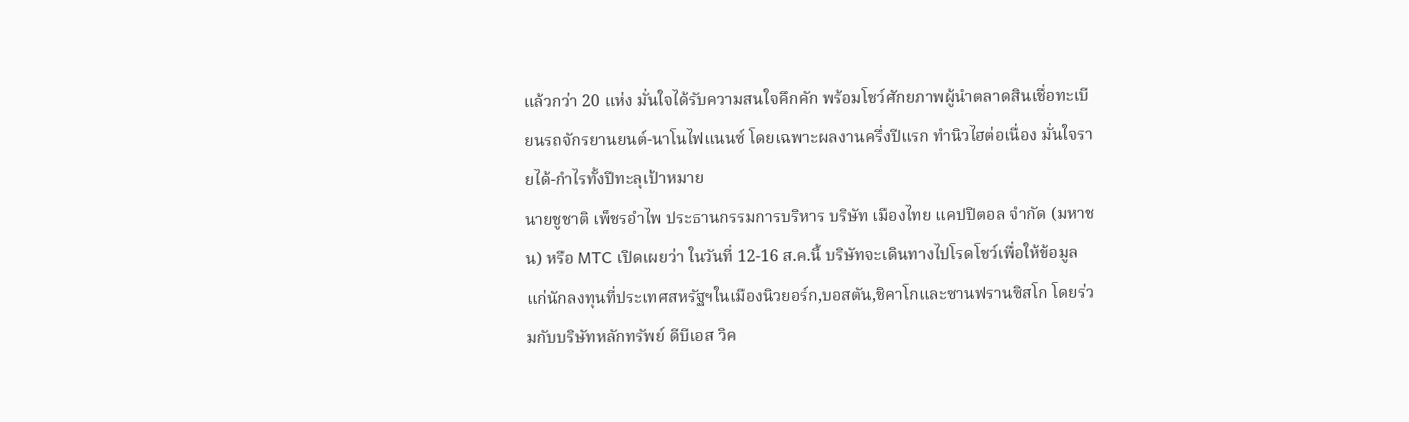แล้วกว่า 20 แห่ง มั่นใจได้รับความสนใจคึกคัก พร้อมโชว์ศักยภาพผู้นำตลาดสินเชื่อทะเบียนรถจักรยานยนต์-นาโนไฟแนนซ์ โดยเฉพาะผลงานครึ่งปีแรก ทำนิวไฮต่อเนื่อง มั่นใจรายได้-กำไรทั้งปีทะลุเป้าหมาย
นายชูชาติ เพ็ชรอำไพ ประธานกรรมการบริหาร บริษัท เมืองไทย แคปปิตอล จำกัด (มหาชน) หรือ MTC เปิดเผยว่า ในวันที่ 12-16 ส.ค.นี้ บริษัทจะเดินทางไปโรดโชว์เพื่อให้ข้อมูลแก่นักลงทุนที่ประเทศสหรัฐฯในเมืองนิวยอร์ก,บอสตัน,ชิคาโกและซานฟรานซิสโก โดยร่วมกับบริษัทหลักทรัพย์ ดีบีเอส วิค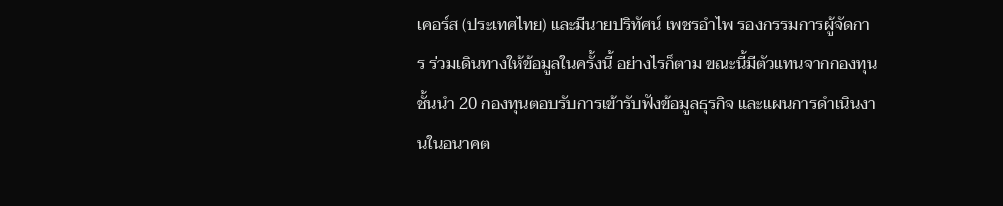เคอร์ส (ประเทศไทย) และมีนายปริทัศน์ เพชรอำไพ รองกรรมการผู้จัดการ ร่วมเดินทางให้ข้อมูลในครั้งนี้ อย่างไรก็ตาม ขณะนี้มีตัวแทนจากกองทุนชั้นนำ 20 กองทุนตอบรับการเข้ารับฟังข้อมูลธุรกิจ และแผนการดำเนินงานในอนาคต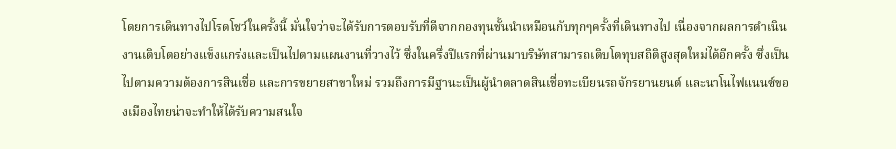โดยการเดินทางไปโรดโชว์ในครั้งนี้ มั่นใจว่าจะได้รับการตอบรับที่ดีจากกองทุนชั้นนำเหมือนกับทุกๆครั้งที่เดินทางไป เนื่องจากผลการดำเนินงานเติบโตอย่างแข็งแกร่งและเป็นไปตามแผนงานที่วางไว้ ซึ่งในครึ่งปีแรกที่ผ่านมาบริษัทสามารถเติบโตทุบสถิติสูงสุดใหม่ได้อีกครั้ง ซึ่งเป็นไปตามความต้องการสินเชื่อ และการขยายสาขาใหม่ รวมถึงการมีฐานะเป็นผู้นำตลาดสินเชื่อทะเบียนรถจักรยานยนต์ และนาโนไฟแนนซ์ของเมืองไทยน่าจะทำให้ได้รับความสนใจ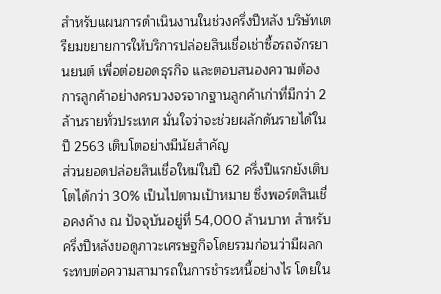สำหรับแผนการดำเนินงานในช่วงครึ่งปีหลัง บริษัทเตรียมขยายการให้บริการปล่อยสินเชื่อเช่าซื้อรถจักรยานยนต์ เพื่อต่อยอดธุรกิจ และตอบสนองความต้องการลูกค้าอย่างครบวงจรจากฐานลูกค้าเก่าที่มีกว่า 2 ล้านรายทั่วประเทศ มั่นใจว่าจะช่วยผลักดันรายได้ในปี 2563 เติบโตอย่างมีนัยสำคัญ
ส่วนยอดปล่อยสินเชื่อใหม่ในปี 62 ครึ่งปีแรกยังเติบโตได้กว่า 30% เป็นไปตามเป้าหมาย ซึ่งพอร์ตสินเชื่อคงค้าง ณ ปัจจุบันอยู่ที่ 54,000 ล้านบาท สำหรับครึ่งปีหลังขอดูภาวะเศรษฐกิจโดยรวมก่อนว่ามีผลกระทบต่อความสามารถในการชำระหนี้อย่างไร โดยใน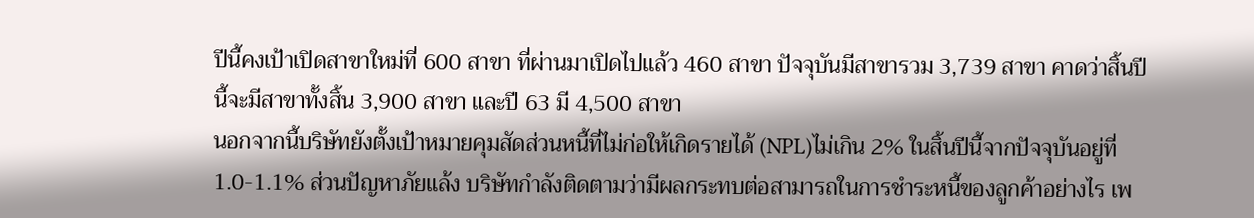ปีนี้คงเป้าเปิดสาขาใหม่ที่ 600 สาขา ที่ผ่านมาเปิดไปแล้ว 460 สาขา ปัจจุบันมีสาขารวม 3,739 สาขา คาดว่าสิ้นปีนี้จะมีสาขาทั้งสิ้น 3,900 สาขา และปี 63 มี 4,500 สาขา
นอกจากนี้บริษัทยังตั้งเป้าหมายคุมสัดส่วนหนี้ที่ไม่ก่อให้เกิดรายได้ (NPL)ไม่เกิน 2% ในสิ้นปีนี้จากปัจจุบันอยู่ที่ 1.0-1.1% ส่วนปัญหาภัยแล้ง บริษัทกำลังติดตามว่ามีผลกระทบต่อสามารถในการชำระหนี้ของลูกค้าอย่างไร เพ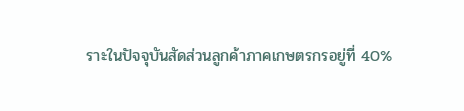ราะในปัจจุบันสัดส่วนลูกค้าภาคเกษตรกรอยู่ที่ 40%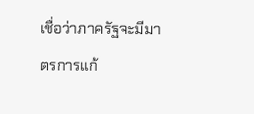เชื่อว่าภาครัฐจะมีมาตรการแก้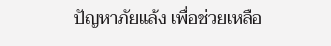ปัญหาภัยแล้ง เพื่อช่วยเหลือ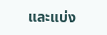และแบ่ง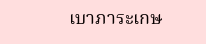เบาภาระเกษ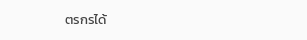ตรกรได้